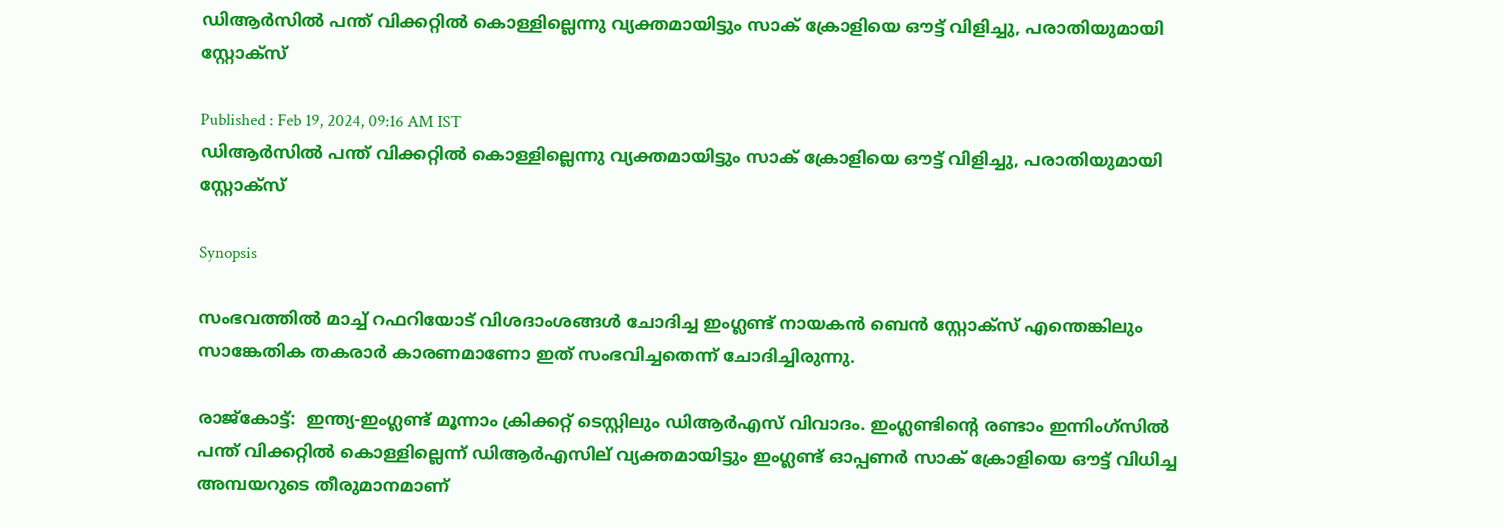ഡിആർസിൽ പന്ത് വിക്കറ്റിൽ കൊള്ളില്ലെന്നു വ്യക്തമായിട്ടും സാക് ക്രോളിയെ ഔട്ട് വിളിച്ചു, പരാതിയുമായി സ്റ്റോക്സ്

Published : Feb 19, 2024, 09:16 AM IST
ഡിആർസിൽ പന്ത് വിക്കറ്റിൽ കൊള്ളില്ലെന്നു വ്യക്തമായിട്ടും സാക് ക്രോളിയെ ഔട്ട് വിളിച്ചു, പരാതിയുമായി സ്റ്റോക്സ്

Synopsis

സംഭവത്തില്‍ മാച്ച് റഫറിയോട് വിശദാംശങ്ങള്‍ ചോദിച്ച ഇംഗ്ലണ്ട് നായകന്‍ ബെന്‍ സ്റ്റോക്സ് എന്തെങ്കിലും സാങ്കേതിക തകരാര്‍ കാരണമാണോ ഇത് സംഭവിച്ചതെന്ന് ചോദിച്ചിരുന്നു.

രാജ്കോട്ട്:  ഇന്ത്യ-ഇംഗ്ലണ്ട് മൂന്നാം ക്രിക്കറ്റ് ടെസ്റ്റിലും ഡിആര്‍എസ് വിവാദം. ഇംഗ്ലണ്ടിന്‍റെ രണ്ടാം ഇന്നിംഗ്സില്‍ പന്ത് വിക്കറ്റില്‍ കൊള്ളില്ലെന്ന് ഡിആര്‍എസില് വ്യക്തമായിട്ടും ഇംഗ്ലണ്ട് ഓപ്പണര്‍ സാക് ക്രോളിയെ ഔട്ട് വിധിച്ച അമ്പയറുടെ തീരുമാനമാണ്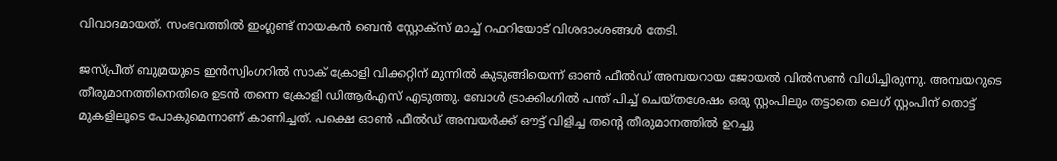വിവാദമായത്. സംഭവത്തില്‍ ഇംഗ്ലണ്ട് നായകന്‍ ബെന്‍ സ്റ്റോക്സ് മാച്ച് റഫറിയോട് വിശദാംശങ്ങള്‍ തേടി.

ജസ്പ്രീത് ബുമ്രയുടെ ഇന്‍സ്വിംഗറില്‍ സാക് ക്രോളി വിക്കറ്റിന് മുന്നില്‍ കുടുങ്ങിയെന്ന് ഓണ്‍ ഫീല്‍ഡ് അമ്പയറായ ജോയല്‍ വില്‍സണ്‍ വിധിച്ചിരുന്നു. അമ്പയറുടെ തീരുമാനത്തിനെതിരെ ഉടന്‍ തന്നെ ക്രോളി ഡിആര്‍എസ് എടുത്തു. ബോള്‍ ട്രാക്കിംഗില്‍ പന്ത് പിച്ച് ചെയ്തശേഷം ഒരു സ്റ്റംപിലും തട്ടാതെ ലെഗ് സ്റ്റംപിന് തൊട്ട് മുകളിലൂടെ പോകുമെന്നാണ് കാണിച്ചത്. പക്ഷെ ഓണ്‍ ഫീല്‍ഡ് അമ്പയര്‍ക്ക് ഔട്ട് വിളിച്ച തന്‍റെ തീരുമാനത്തില്‍ ഉറച്ചു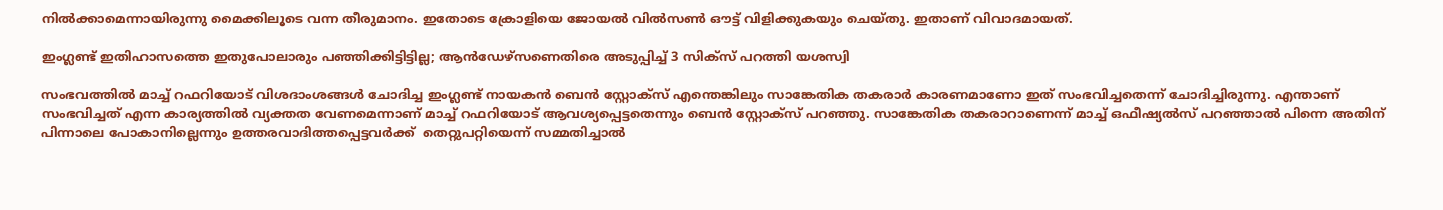നില്‍ക്കാമെന്നായിരുന്നു മൈക്കിലൂടെ വന്ന തീരുമാനം. ഇതോടെ ക്രോളിയെ ജോയല്‍ വില്‍സണ്‍ ഔട്ട് വിളിക്കുകയും ചെയ്തു. ഇതാണ് വിവാദമായത്.

ഇംഗ്ലണ്ട് ഇതിഹാസത്തെ ഇതുപോലാരും പഞ്ഞിക്കിട്ടിട്ടില്ല; ആന്‍ഡേഴ്സണെതിരെ അടുപ്പിച്ച് 3 സിക്സ് പറത്തി യശസ്വി

സംഭവത്തില്‍ മാച്ച് റഫറിയോട് വിശദാംശങ്ങള്‍ ചോദിച്ച ഇംഗ്ലണ്ട് നായകന്‍ ബെന്‍ സ്റ്റോക്സ് എന്തെങ്കിലും സാങ്കേതിക തകരാര്‍ കാരണമാണോ ഇത് സംഭവിച്ചതെന്ന് ചോദിച്ചിരുന്നു. എന്താണ് സംഭവിച്ചത് എന്ന കാര്യത്തില്‍ വ്യക്തത വേണമെന്നാണ് മാച്ച് റഫറിയോട് ആവശ്യപ്പെട്ടതെന്നും ബെന്‍ സ്റ്റോക്സ് പറഞ്ഞു. സാങ്കേതിക തകരാറാണെന്ന് മാച്ച് ഒഫീഷ്യല്‍സ് പറഞ്ഞാല്‍ പിന്നെ അതിന് പിന്നാലെ പോകാനില്ലെന്നും ഉത്തരവാദിത്തപ്പെട്ടവര്‍ക്ക്  തെറ്റുപറ്റിയെന്ന് സമ്മതിച്ചാല്‍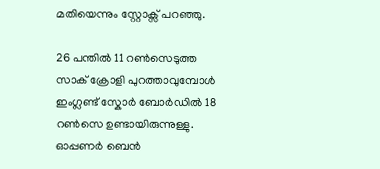മതിയെന്നും സ്റ്റോക്സ് പറഞ്ഞു.

26 പന്തില്‍ 11 റണ്‍സെടുത്ത സാക് ക്രോളി പുറത്താവുമ്പോള്‍ ഇംഗ്ലണ്ട് സ്കോര്‍ ബോര്‍ഡില്‍ 18 റണ്‍സെ ഉണ്ടായിരുന്നുള്ളു. ഓപ്പണര്‍ ബെന്‍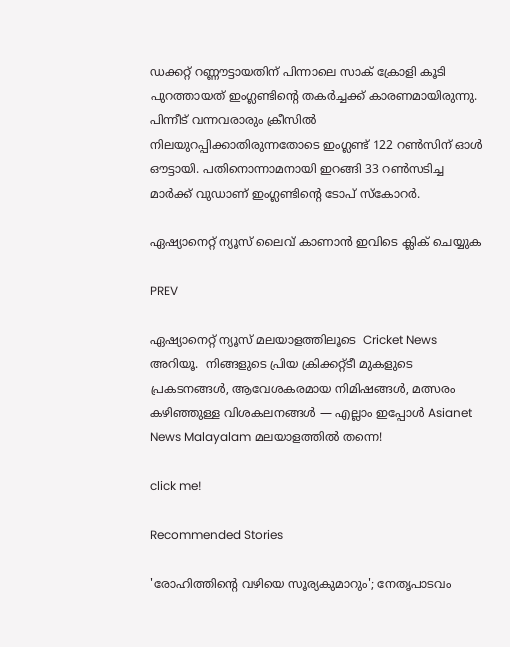ഡക്കറ്റ് റണ്ണൗട്ടായതിന് പിന്നാലെ സാക് ക്രോളി കൂടി പുറത്തായത് ഇംഗ്ലണ്ടിന്‍റെ തകര്‍ച്ചക്ക് കാരണമായിരുന്നു. പിന്നീട് വന്നവരാരും ക്രീസില്‍ നിലയുറപ്പിക്കാതിരുന്നതോടെ ഇംഗ്ലണ്ട് 122 റണ്‍സിന് ഓള്‍ ഔട്ടായി. പതിനൊന്നാമനായി ഇറങ്ങി 33 റണ്‍സടിച്ച മാര്‍ക്ക് വുഡാണ് ഇംഗ്ലണ്ടിന്‍റെ ടോപ് സ്കോറര്‍.

ഏഷ്യാനെറ്റ് ന്യൂസ് ലൈവ് കാണാന്‍ ഇവിടെ ക്ലിക് ചെയ്യുക

PREV

ഏഷ്യാനെറ്റ് ന്യൂസ് മലയാളത്തിലൂടെ  Cricket News അറിയൂ.  നിങ്ങളുടെ പ്രിയ ക്രിക്കറ്റ്ടീ മുകളുടെ പ്രകടനങ്ങൾ, ആവേശകരമായ നിമിഷങ്ങൾ, മത്സരം കഴിഞ്ഞുള്ള വിശകലനങ്ങൾ — എല്ലാം ഇപ്പോൾ Asianet News Malayalam മലയാളത്തിൽ തന്നെ!

click me!

Recommended Stories

'രോഹിത്തിന്റെ വഴിയെ സൂര്യകുമാറും'; നേതൃപാടവം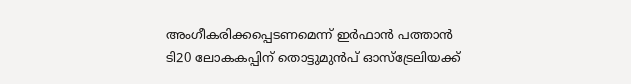അംഗീകരിക്കപ്പെടണമെന്ന് ഇര്‍ഫാന്‍ പത്താന്‍
ടി20 ലോകകപ്പിന് തൊട്ടുമുൻപ് ഓസ്‌ട്രേലിയക്ക്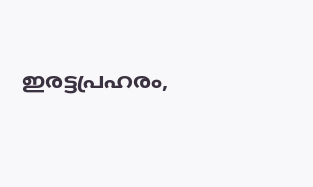ഇരട്ടപ്രഹരം,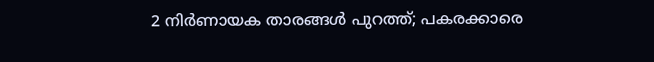2 നിര്‍ണായക താരങ്ങള്‍ പുറത്ത്; പകരക്കാരെ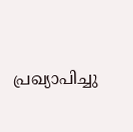പ്രഖ്യാപിച്ചു